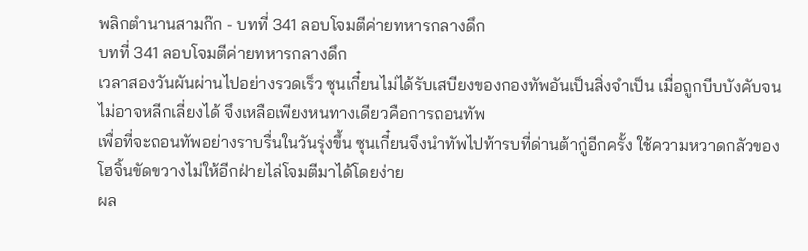พลิกตำนานสามก๊ก - บทที่ 341 ลอบโจมตีค่ายทหารกลางดึก
บทที่ 341 ลอบโจมตีค่ายทหารกลางดึก
เวลาสองวันผันผ่านไปอย่างรวดเร็ว ซุนเกี๋ยนไม่ได้รับเสบียงของกองทัพอันเป็นสิ่งจำเป็น เมื่อถูกบีบบังคับจนไม่อาจหลีกเลี่ยงได้ จึงเหลือเพียงหนทางเดียวคือการถอนทัพ
เพื่อที่จะถอนทัพอย่างราบรื่นในวันรุ่งขึ้น ซุนเกี๋ยนจึงนำทัพไปท้ารบที่ด่านต้ากู่อีกครั้ง ใช้ความหวาดกลัวของโฮจิ้นขัดขวางไม่ให้อีกฝ่ายไล่โจมตีมาได้โดยง่าย
ผล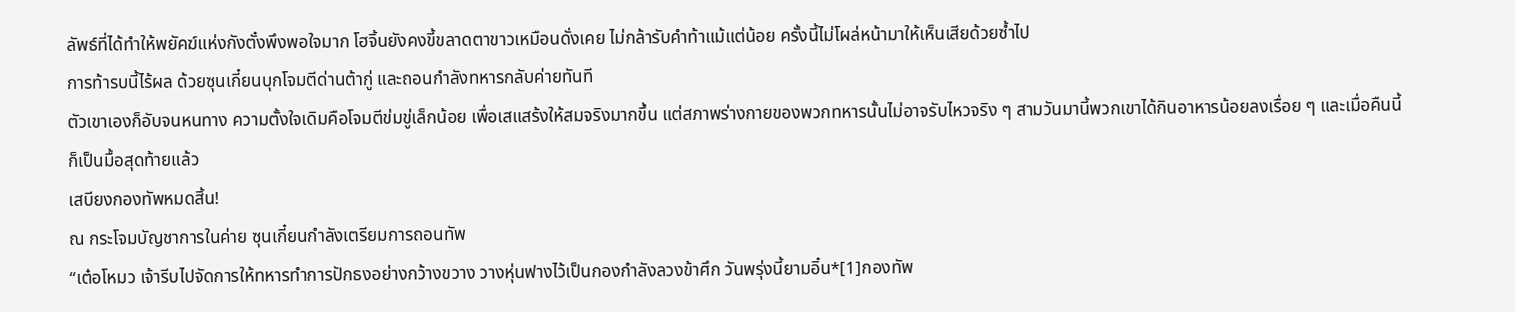ลัพธ์ที่ได้ทำให้พยัคฆ์แห่งกังตั๋งพึงพอใจมาก โฮจิ้นยังคงขี้ขลาดตาขาวเหมือนดั่งเคย ไม่กล้ารับคำท้าแม้แต่น้อย ครั้งนี้ไม่โผล่หน้ามาให้เห็นเสียด้วยซ้ำไป
การท้ารบนี้ไร้ผล ด้วยซุนเกี๋ยนบุกโจมตีด่านต้ากู่ และถอนกำลังทหารกลับค่ายทันที
ตัวเขาเองก็อับจนหนทาง ความตั้งใจเดิมคือโจมตีข่มขู่เล็กน้อย เพื่อเสแสร้งให้สมจริงมากขึ้น แต่สภาพร่างกายของพวกทหารนั้นไม่อาจรับไหวจริง ๆ สามวันมานี้พวกเขาได้กินอาหารน้อยลงเรื่อย ๆ และเมื่อคืนนี้ก็เป็นมื้อสุดท้ายแล้ว
เสบียงกองทัพหมดสิ้น!
ณ กระโจมบัญชาการในค่าย ซุนเกี๋ยนกำลังเตรียมการถอนทัพ
“เต๋อโหมว เจ้ารีบไปจัดการให้ทหารทำการปักธงอย่างกว้างขวาง วางหุ่นฟางไว้เป็นกองกำลังลวงข้าศึก วันพรุ่งนี้ยามอิ๋น*[1]กองทัพ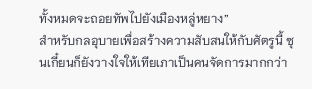ทั้งหมดจะถอยทัพไปยังเมืองหลู่หยาง”
สำหรับกลอุบายเพื่อสร้างความสับสนให้กับศัตรูนี้ ซุนเกี๋ยนก็ยังวางใจให้เทียเภาเป็นคนจัดการมากกว่า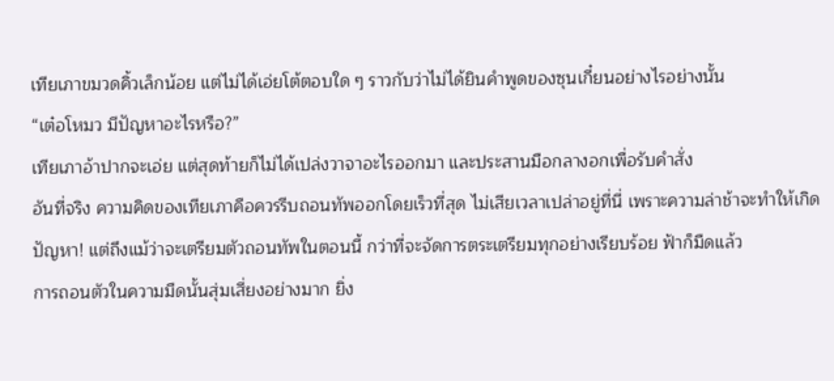เทียเภาขมวดคิ้วเล็กน้อย แต่ไม่ได้เอ่ยโต้ตอบใด ๆ ราวกับว่าไม่ได้ยินคำพูดของซุนเกี๋ยนอย่างไรอย่างนั้น
“เต๋อโหมว มีปัญหาอะไรหรือ?”
เทียเภาอ้าปากจะเอ่ย แต่สุดท้ายก็ไม่ได้เปล่งวาจาอะไรออกมา และประสานมือกลางอกเพื่อรับคำสั่ง
อันที่จริง ความคิดของเทียเภาคือควรรีบถอนทัพออกโดยเร็วที่สุด ไม่เสียเวลาเปล่าอยู่ที่นี่ เพราะความล่าช้าจะทำให้เกิดปัญหา! แต่ถึงแม้ว่าจะเตรียมตัวถอนทัพในตอนนี้ กว่าที่จะจัดการตระเตรียมทุกอย่างเรียบร้อย ฟ้าก็มืดแล้ว
การถอนตัวในความมืดนั้นสุ่มเสี่ยงอย่างมาก ยิ่ง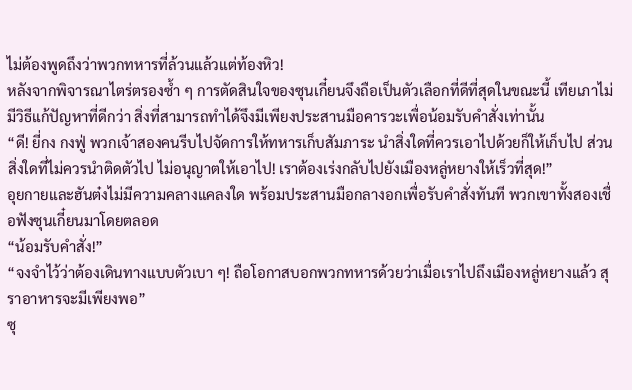ไม่ต้องพูดถึงว่าพวกทหารที่ล้วนแล้วแต่ท้องหิว!
หลังจากพิจารณาไตร่ตรองซ้ำ ๆ การตัดสินใจของซุนเกี๋ยนจึงถือเป็นตัวเลือกที่ดีที่สุดในขณะนี้ เทียเภาไม่มีวิธีแก้ปัญหาที่ดีกว่า สิ่งที่สามารถทำได้จึงมีเพียงประสานมือคารวะเพื่อน้อมรับคำสั่งเท่านั้น
“ดี! ยี่กง กงฟู่ พวกเจ้าสองคนรีบไปจัดการให้ทหารเก็บสัมภาระ นำสิ่งใดที่ควรเอาไปด้วยก็ให้เก็บไป ส่วนสิ่งใดที่ไม่ควรนำติดตัวไป ไม่อนุญาตให้เอาไป! เราต้องเร่งกลับไปยังเมืองหลู่หยางให้เร็วที่สุด!”
อุยกายและฮันต๋งไม่มีความคลางแคลงใด พร้อมประสานมือกลางอกเพื่อรับคำสั่งทันที พวกเขาทั้งสองเชื่อฟังซุนเกี๋ยนมาโดยตลอด
“น้อมรับคำสั่ง!”
“จงจำไว้ว่าต้องเดินทางแบบตัวเบา ๆ! ถือโอกาสบอกพวกทหารด้วยว่าเมื่อเราไปถึงเมืองหลู่หยางแล้ว สุราอาหารจะมีเพียงพอ”
ซุ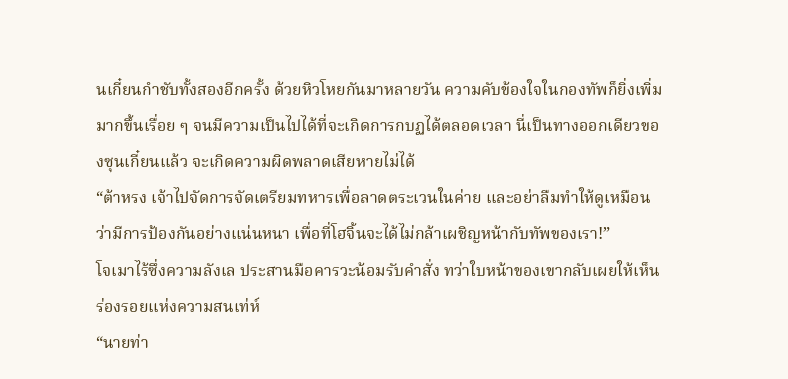นเกี๋ยนกำชับทั้งสองอีกครั้ง ด้วยหิวโหยกันมาหลายวัน ความคับข้องใจในกองทัพก็ยิ่งเพิ่มมากขึ้นเรื่อย ๆ จนมีความเป็นไปได้ที่จะเกิดการกบฏได้ตลอดเวลา นี่เป็นทางออกเดียวของซุนเกี๋ยนแล้ว จะเกิดความผิดพลาดเสียหายไม่ได้
“ต้าหรง เจ้าไปจัดการจัดเตรียมทหารเพื่อลาดตระเวนในค่าย และอย่าลืมทำให้ดูเหมือนว่ามีการป้องกันอย่างแน่นหนา เพื่อที่โฮจิ้นจะได้ไม่กล้าเผชิญหน้ากับทัพของเรา!”
โจเมาไร้ซึ่งความลังเล ประสานมือคารวะน้อมรับคำสั่ง ทว่าใบหน้าของเขากลับเผยให้เห็นร่องรอยแห่งความสนเท่ห์
“นายท่า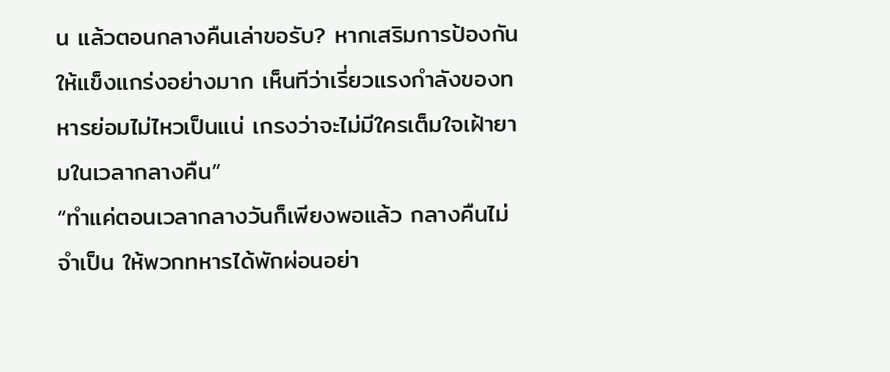น แล้วตอนกลางคืนเล่าขอรับ? หากเสริมการป้องกันให้แข็งแกร่งอย่างมาก เห็นทีว่าเรี่ยวแรงกำลังของทหารย่อมไม่ไหวเป็นแน่ เกรงว่าจะไม่มีใครเต็มใจเฝ้ายามในเวลากลางคืน”
“ทำแค่ตอนเวลากลางวันก็เพียงพอแล้ว กลางคืนไม่จำเป็น ให้พวกทหารได้พักผ่อนอย่า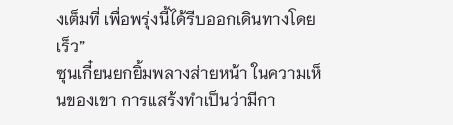งเต็มที่ เพื่อพรุ่งนี้ได้รีบออกเดินทางโดยเร็ว”
ซุนเกี๋ยนยกยิ้มพลางส่ายหน้า ในความเห็นของเขา การแสร้งทำเป็นว่ามีกา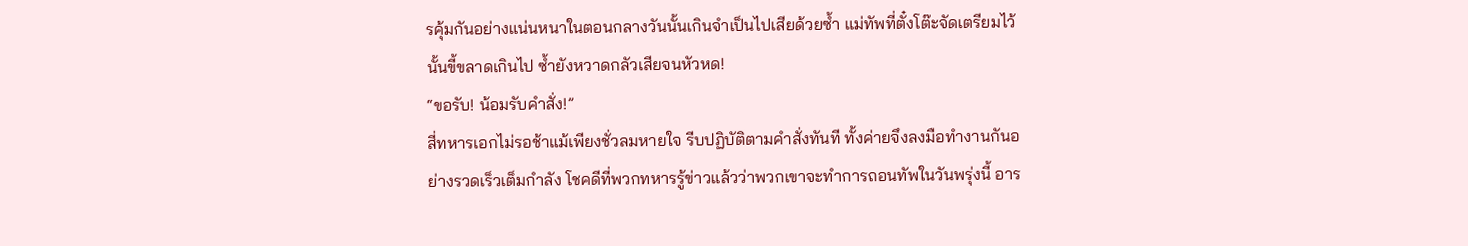รคุ้มกันอย่างแน่นหนาในตอนกลางวันนั้นเกินจำเป็นไปเสียด้วยซ้ำ แม่ทัพที่ตั๋งโต๊ะจัดเตรียมไว้นั้นขี้ขลาดเกินไป ซ้ำยังหวาดกลัวเสียจนหัวหด!
“ขอรับ! น้อมรับคำสั่ง!”
สี่ทหารเอกไม่รอช้าแม้เพียงชั่วลมหายใจ รีบปฏิบัติตามคำสั่งทันที ทั้งค่ายจึงลงมือทำงานกันอย่างรวดเร็วเต็มกำลัง โชคดีที่พวกทหารรู้ข่าวแล้วว่าพวกเขาจะทำการถอนทัพในวันพรุ่งนี้ อาร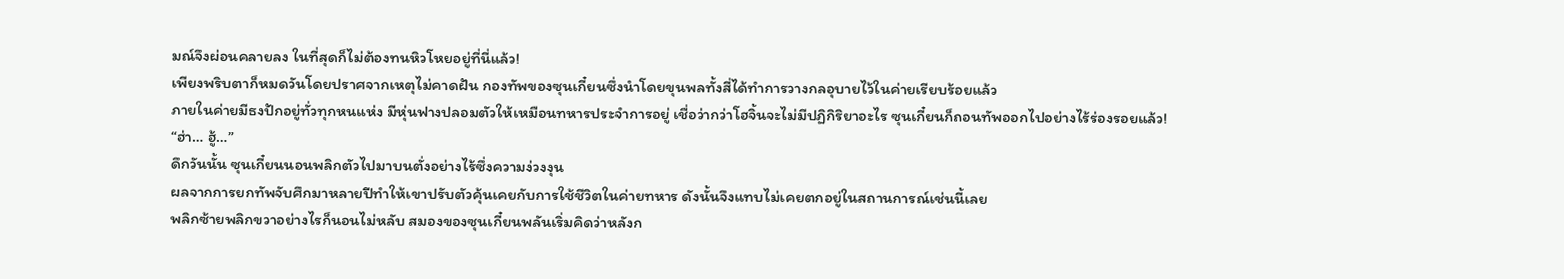มณ์จึงผ่อนคลายลง ในที่สุดก็ไม่ต้องทนหิวโหยอยู่ที่นี่แล้ว!
เพียงพริบตาก็หมดวันโดยปราศจากเหตุไม่คาดฝัน กองทัพของซุนเกี๋ยนซึ่งนำโดยขุนพลทั้งสี่ได้ทำการวางกลอุบายไว้ในค่ายเรียบร้อยแล้ว
ภายในค่ายมีธงปักอยู่ทั่วทุกหนแห่ง มีหุ่นฟางปลอมตัวให้เหมือนทหารประจำการอยู่ เชื่อว่ากว่าโฮจิ้นจะไม่มีปฏิกิริยาอะไร ซุนเกี๋ยนก็ถอนทัพออกไปอย่างไร้ร่องรอยแล้ว!
“ฮ่า… ฮู้…”
ดึกวันนั้น ซุนเกี๋ยนนอนพลิกตัวไปมาบนตั่งอย่างไร้ซึ่งความง่วงงุน
ผลจากการยกทัพจับศึกมาหลายปีทำให้เขาปรับตัวคุ้นเคยกับการใช้ชีวิตในค่ายทหาร ดังนั้นจึงแทบไม่เคยตกอยู่ในสถานการณ์เช่นนี้เลย
พลิกซ้ายพลิกขวาอย่างไรก็นอนไม่หลับ สมองของซุนเกี๋ยนพลันเริ่มคิดว่าหลังก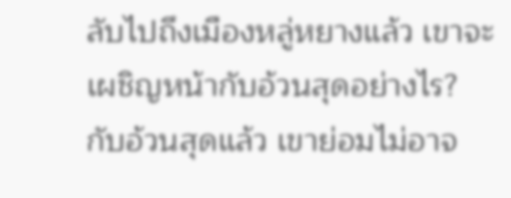ลับไปถึงเมืองหลู่หยางแล้ว เขาจะเผชิญหน้ากับอ้วนสุดอย่างไร?
กับอ้วนสุดแล้ว เขาย่อมไม่อาจ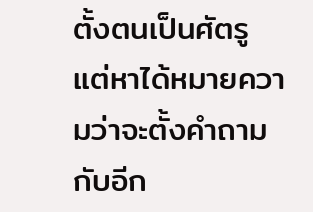ตั้งตนเป็นศัตรู แต่หาได้หมายความว่าจะตั้งคำถามกับอีก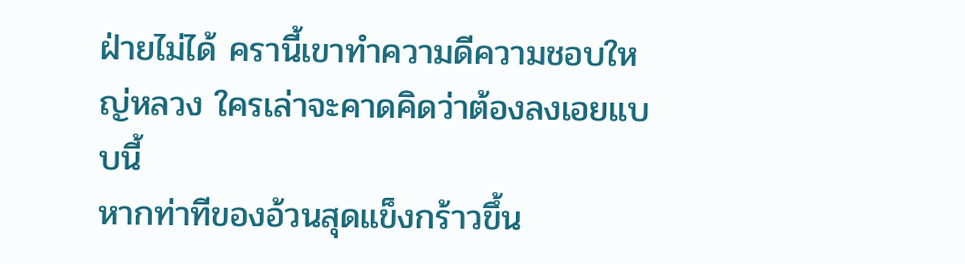ฝ่ายไม่ได้ ครานี้เขาทำความดีความชอบใหญ่หลวง ใครเล่าจะคาดคิดว่าต้องลงเอยแบบนี้
หากท่าทีของอ้วนสุดแข็งกร้าวขึ้น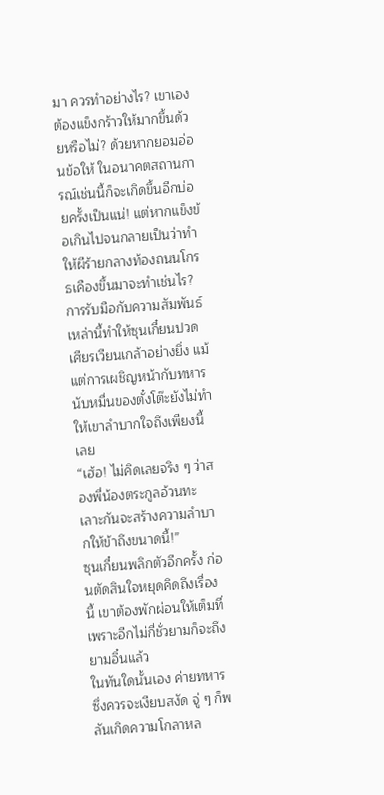มา ควรทำอย่างไร? เขาเองต้องแข็งกร้าวให้มากขึ้นด้วยหรือไม่? ด้วยหากยอมอ่อนข้อให้ ในอนาคตสถานการณ์เช่นนี้ก็จะเกิดขึ้นอีกบ่อยครั้งเป็นแน่! แต่หากแข็งข้อเกินไปจนกลายเป็นว่าทำให้ผีร้ายกลางท้องถนนโกรธเคืองขึ้นมาจะทำเช่นไร?
การรับมือกับความสัมพันธ์เหล่านี้ทำให้ซุนเกี๋ยนปวดเศียรเวียนเกล้าอย่างยิ่ง แม้แต่การเผชิญหน้ากับทหารนับหมื่นของตั๋งโต๊ะยังไม่ทำให้เขาลำบากใจถึงเพียงนี้เลย
“เฮ้อ! ไม่คิดเลยจริง ๆ ว่าสองพี่น้องตระกูลอ้วนทะเลาะกันจะสร้างความลำบากให้ข้าถึงขนาดนี้!”
ซุนเกี๋ยนพลิกตัวอีกครั้ง ก่อนตัดสินใจหยุดคิดถึงเรื่องนี้ เขาต้องพักผ่อนให้เต็มที่ เพราะอีกไม่กี่ชั่วยามก็จะถึงยามอิ๋นแล้ว
ในทันใดนั้นเอง ค่ายทหารซึ่งควรจะเงียบสงัด จู่ ๆ ก็พลันเกิดความโกลาหล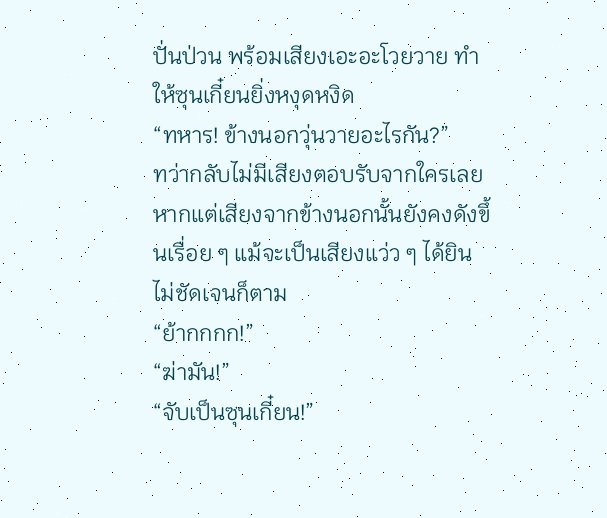ปั่นป่วน พร้อมเสียงเอะอะโวยวาย ทำให้ซุนเกี๋ยนยิ่งหงุดหงิด
“ทหาร! ข้างนอกวุ่นวายอะไรกัน?”
ทว่ากลับไม่มีเสียงตอบรับจากใครเลย หากแต่เสียงจากข้างนอกนั้นยังคงดังขึ้นเรื่อย ๆ แม้จะเป็นเสียงแว่ว ๆ ได้ยินไม่ชัดเจนก็ตาม
“ย้ากกกก!”
“ฆ่ามัน!”
“จับเป็นซุนเกี๋ยน!”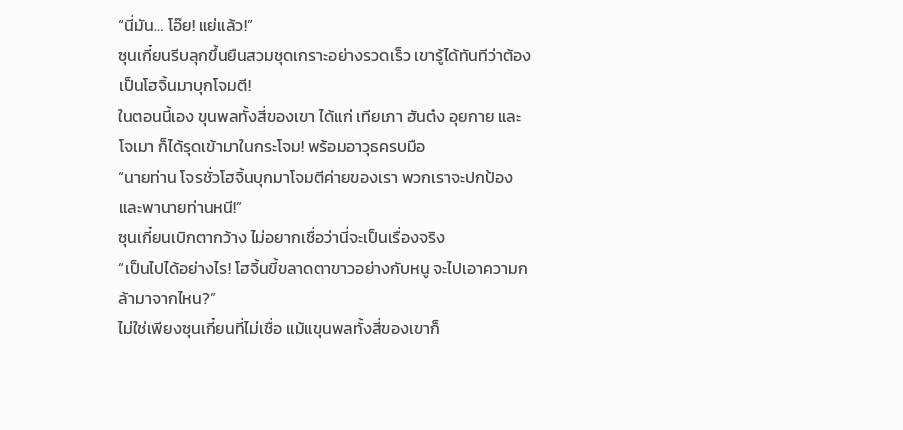“นี่มัน… โอ๊ย! แย่แล้ว!”
ซุนเกี๋ยนรีบลุกขึ้นยืนสวมชุดเกราะอย่างรวดเร็ว เขารู้ได้ทันทีว่าต้องเป็นโฮจิ้นมาบุกโจมตี!
ในตอนนี้เอง ขุนพลทั้งสี่ของเขา ได้แก่ เทียเภา ฮันต๋ง อุยกาย และโจเมา ก็ได้รุดเข้ามาในกระโจม! พร้อมอาวุธครบมือ
“นายท่าน โจรชั่วโฮจิ้นบุกมาโจมตีค่ายของเรา พวกเราจะปกป้องและพานายท่านหนี!”
ซุนเกี๋ยนเบิกตากว้าง ไม่อยากเชื่อว่านี่จะเป็นเรื่องจริง
“เป็นไปได้อย่างไร! โฮจิ้นขี้ขลาดตาขาวอย่างกับหนู จะไปเอาความกล้ามาจากไหน?”
ไม่ใช่เพียงซุนเกี๋ยนที่ไม่เชื่อ แม้แขุนพลทั้งสี่ของเขาก็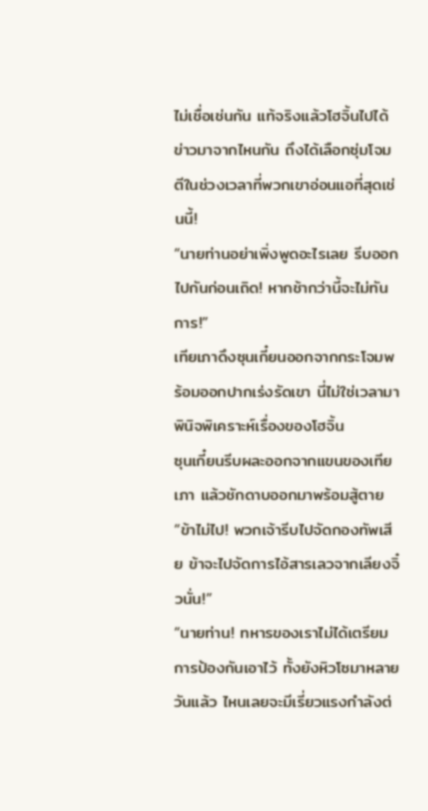ไม่เชื่อเช่นกัน แท้จริงแล้วโฮจิ้นไปได้ข่าวมาจากไหนกัน ถึงได้เลือกซุ่มโจมตีในช่วงเวลาที่พวกเขาอ่อนแอที่สุดเช่นนี้!
“นายท่านอย่าเพิ่งพูดอะไรเลย รีบออกไปกันก่อนเถิด! หากช้ากว่านี้จะไม่ทันการ!”
เทียเภาดึงซุนเกี๋ยนออกจากกระโจมพร้อมออกปากเร่งรัดเขา นี่ไม่ใช่เวลามาพินิจพิเคราะห์เรื่องของโฮจิ้น
ซุนเกี๋ยนรีบผละออกจากแขนของเทียเภา แล้วชักดาบออกมาพร้อมสู้ตาย
“ข้าไม่ไป! พวกเจ้ารีบไปจัดกองทัพเสีย ข้าจะไปจัดการไอ้สารเลวจากเลียงจิ๋วนั่น!”
“นายท่าน! ทหารของเราไม่ได้เตรียมการป้องกันเอาไว้ ทั้งยังหิวโซมาหลายวันแล้ว ไหนเลยจะมีเรี่ยวแรงกำลังต่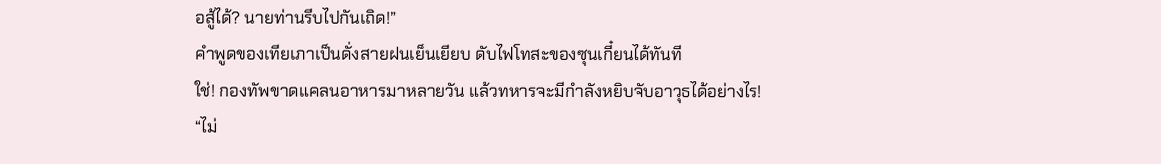อสู้ได้? นายท่านรีบไปกันเถิด!”
คำพูดของเทียเภาเป็นดั่งสายฝนเย็นเยียบ ดับไฟโทสะของซุนเกี๋ยนได้ทันที
ใช่! กองทัพขาดแคลนอาหารมาหลายวัน แล้วทหารจะมีกำลังหยิบจับอาวุธได้อย่างไร!
“ไม่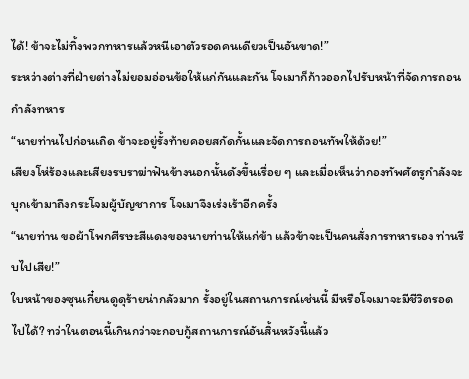ได้! ข้าจะไม่ทิ้งพวกทหารแล้วหนีเอาตัวรอดคนเดียวเป็นอันขาด!”
ระหว่างต่างที่ฝ่ายต่างไม่ยอมอ่อนข้อให้แก่กันและกัน โจเมาก็ก้าวออกไปรับหน้าที่จัดการถอนกำลังทหาร
“นายท่านไปก่อนเถิด ข้าจะอยู่รั้งท้ายคอยสกัดกั้นและจัดการถอนทัพให้ด้วย!”
เสียงโห่ร้องและเสียงรบราฆ่าฟันข้างนอกนั้นดังขึ้นเรื่อย ๆ และเมื่อเห็นว่ากองทัพศัตรูกำลังจะบุกเข้ามาถึงกระโจมผู้บัญชาการ โจเมาจึงเร่งเร้าอีกครั้ง
“นายท่าน ขอผ้าโพกศีรษะสีแดงของนายท่านให้แก่ข้า แล้วข้าจะเป็นคนสั่งการทหารเอง ท่านรีบไปเสีย!”
ใบหน้าของซุนเกี๋ยนดูดุร้ายน่ากลัวมาก รั้งอยู่ในสถานการณ์เช่นนี้ มีหรือโจเมาจะมีชีวิตรอดไปได้? ทว่าในตอนนี้เกินกว่าจะกอบกู้สถานการณ์อันสิ้นหวังนี้แล้ว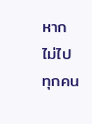หากไม่ไป ทุกคน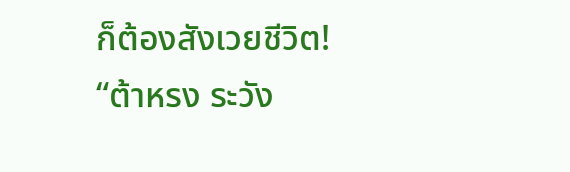ก็ต้องสังเวยชีวิต!
“ต้าหรง ระวัง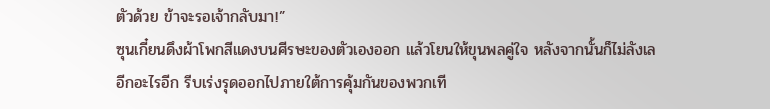ตัวด้วย ข้าจะรอเจ้ากลับมา!”
ซุนเกี๋ยนดึงผ้าโพกสีแดงบนศีรษะของตัวเองออก แล้วโยนให้ขุนพลคู่ใจ หลังจากนั้นก็ไม่ลังเลอีกอะไรอีก รีบเร่งรุดออกไปภายใต้การคุ้มกันของพวกเที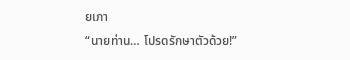ยเภา
“นายท่าน… โปรดรักษาตัวด้วย!”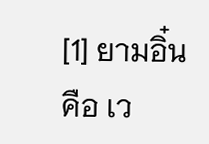[1] ยามอิ๋น คือ เว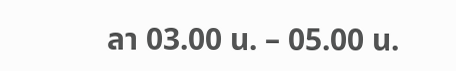ลา 03.00 น. – 05.00 น.